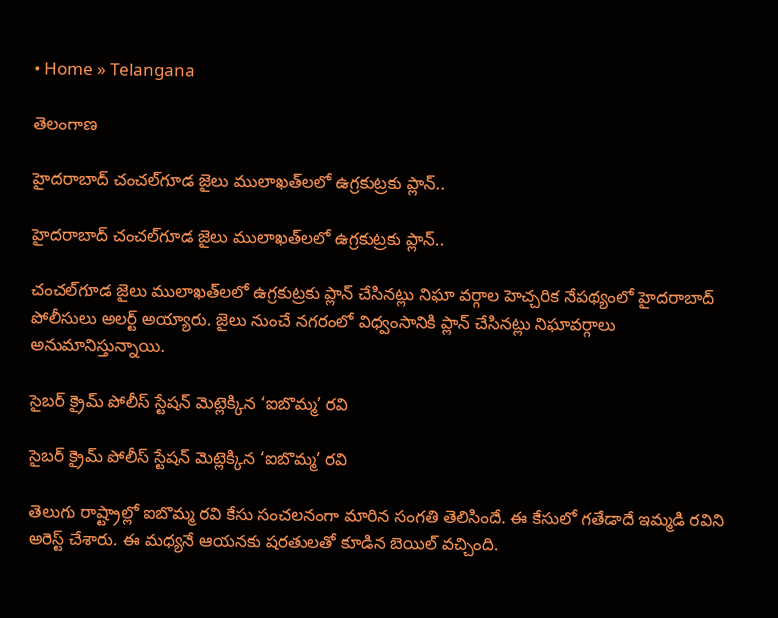• Home » Telangana

తెలంగాణ

హైదరాబాద్ చంచల్‌గూడ జైలు ములాఖత్‌లలో ఉగ్రకుట్రకు ప్లాన్..

హైదరాబాద్ చంచల్‌గూడ జైలు ములాఖత్‌లలో ఉగ్రకుట్రకు ప్లాన్..

చంచల్‌గూడ జైలు ములాఖత్‌లలో ఉగ్రకుట్రకు ప్లాన్ చేసినట్లు నిఘా వర్గాల హెచ్చరిక నేపథ్యంలో హైదరాబాద్‌ పోలీసులు అలర్ట్ అయ్యారు. జైలు నుంచే నగరంలో విధ్వంసానికి ప్లాన్ చేసినట్లు నిఘావర్గాలు అనుమానిస్తున్నాయి.

సైబర్ క్రైమ్ పోలీస్ స్టేషన్ మెట్లెక్కిన ‘ఐబొమ్మ’ రవి

సైబర్ క్రైమ్ పోలీస్ స్టేషన్ మెట్లెక్కిన ‘ఐబొమ్మ’ రవి

తెలుగు రాష్ట్రాల్లో ఐబొమ్మ రవి కేసు సంచలనంగా మారిన సంగతి తెలిసిందే. ఈ కేసులో గతేడాదే ఇమ్మడి రవిని అరెస్ట్ చేశారు. ఈ మధ్యనే ఆయనకు షరతులతో కూడిన బెయిల్ వచ్చింది.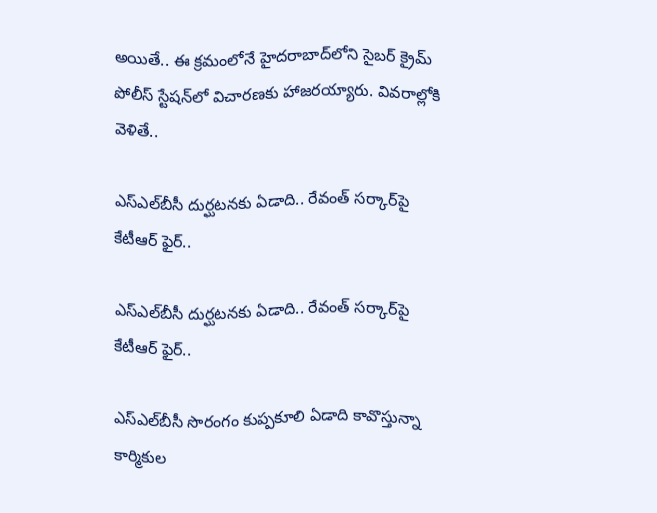అయితే.. ఈ క్రమంలోనే హైదరాబాద్‌లోని సైబర్ క్రైమ్ పోలీస్ స్టేషన్‌లో విచారణకు హాజరయ్యారు. వివరాల్లోకి వెళితే..

ఎస్‌ఎల్‌బీసీ దుర్ఘటనకు ఏడాది.. రేవంత్ సర్కార్‌పై కేటీఆర్ ఫైర్..

ఎస్‌ఎల్‌బీసీ దుర్ఘటనకు ఏడాది.. రేవంత్ సర్కార్‌పై కేటీఆర్ ఫైర్..

ఎస్ఎల్‌బీసీ సొరంగం కుప్పకూలి ఏడాది కావొస్తున్నా కార్మికుల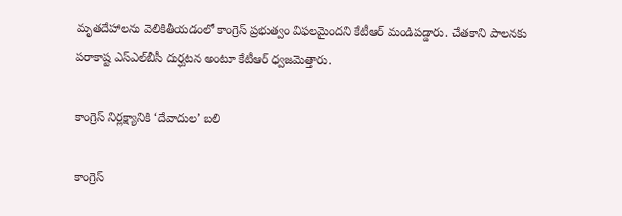మృతదేహాలను వెలికితీయడంలో కాంగ్రెస్ ప్రభుత్వం విఫలమైందని కేటీఆర్ మండిపడ్డారు. చేతకాని పాలనకు పరాకాష్ట ఎస్ఎల్‌బీసీ దుర్ఘటన అంటూ కేటీఆర్ ధ్వజమెత్తారు.

కాంగ్రెస్‌ నిర్లక్ష్యానికి ‘దేవాదుల’ బలి

కాంగ్రెస్‌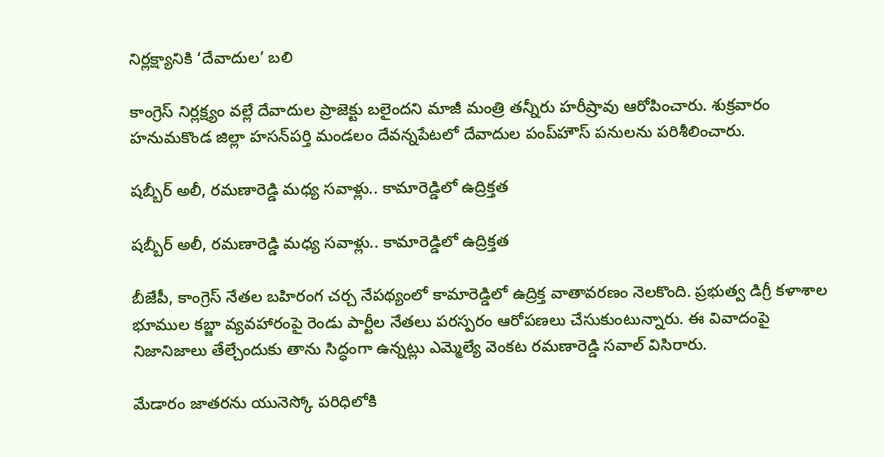నిర్లక్ష్యానికి ‘దేవాదుల’ బలి

కాంగ్రెస్‌ నిర్లక్ష్యం వల్లే దేవాదుల ప్రాజెక్టు బలైందని మాజీ మంత్రి తన్నీరు హరీ‌ష్రావు ఆరోపించారు. శుక్రవారం హనుమకొండ జిల్లా హసన్‌పర్తి మండలం దేవన్నపేటలో దేవాదుల పంప్‌హౌస్‌ పనులను పరిశీలించారు.

షబ్బీర్ అలీ, రమణారెడ్డి మధ్య సవాళ్లు.. కామారెడ్డిలో ఉద్రిక్తత

షబ్బీర్ అలీ, రమణారెడ్డి మధ్య సవాళ్లు.. కామారెడ్డిలో ఉద్రిక్తత

బీజేపీ, కాంగ్రెస్ నేతల బహిరంగ చర్చ నేపథ్యంలో కామారెడ్డిలో ఉద్రిక్త వాతావరణం నెలకొంది. ప్రభుత్వ డిగ్రీ కళాశాల భూముల కబ్జా వ్యవహారంపై రెండు పార్టీల నేతలు పరస్పరం ఆరోపణలు చేసుకుంటున్నారు. ఈ వివాదంపై నిజానిజాలు తేల్చేందుకు తాను సిద్ధంగా ఉన్నట్లు ఎమ్మెల్యే వెంకట రమణారెడ్డి సవాల్ విసిరారు.

మేడారం జాతరను యునెస్కో పరిధిలోకి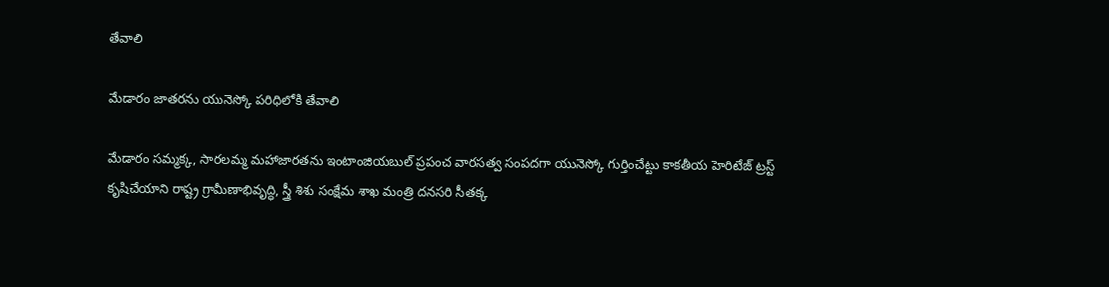తేవాలి

మేడారం జాతరను యునెస్కో పరిధిలోకి తేవాలి

మేడారం సమ్మక్క, సారలమ్మ మహాజారతను ఇంటాంజియబుల్‌ ప్రపంచ వారసత్వ సంపదగా యునెస్కో గుర్తించేట్టు కాకతీయ హెరిటేజ్‌ ట్రస్ట్‌ కృషిచేయాని రాష్ట్ర గ్రామీణాభివృద్ధి, స్త్రీ శిశు సంక్షేమ శాఖ మంత్రి దనసరి సీతక్క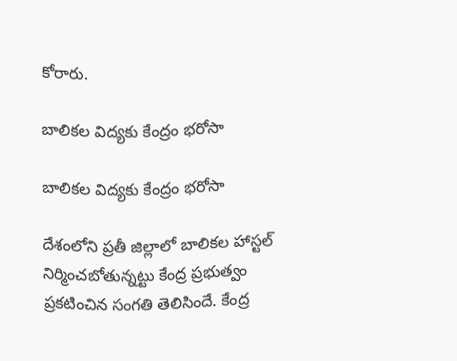కోరారు.

బాలికల విద్యకు కేంద్రం భరోసా

బాలికల విద్యకు కేంద్రం భరోసా

దేశంలోని ప్రతీ జిల్లాలో బాలికల హాస్టల్‌ నిర్మించబోతున్నట్టు కేంద్ర ప్రభుత్వం ప్రకటించిన సంగతి తెలిసిందే. కేంద్ర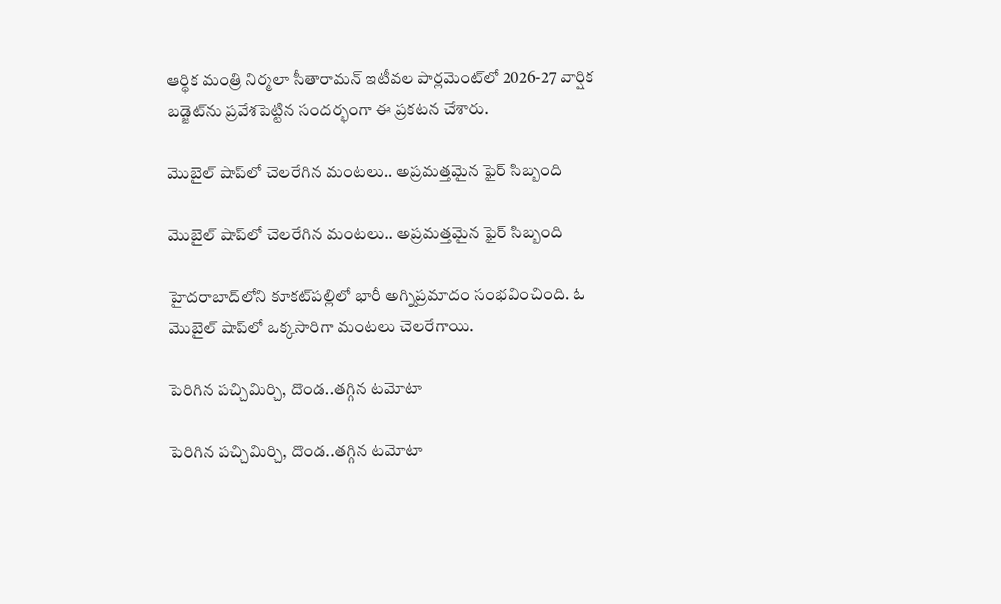ఆర్థిక మంత్రి నిర్మలా సీతారామన్‌ ఇటీవల పార్లమెంట్‌లో 2026-27 వార్షిక బడ్జెట్‌ను ప్రవేశపెట్టిన సందర్భంగా ఈ ప్రకటన చేశారు.

మొబైల్ షాప్‌లో చెలరేగిన మంటలు.. అప్రమత్తమైన ఫైర్ సిబ్బంది

మొబైల్ షాప్‌లో చెలరేగిన మంటలు.. అప్రమత్తమైన ఫైర్ సిబ్బంది

హైదరాబాద్‌లోని కూకట్‌పల్లిలో భారీ అగ్నిప్రమాదం సంభవించింది. ఓ మొబైల్ షాప్‌లో ఒక్కసారిగా మంటలు చెలరేగాయి.

పెరిగిన పచ్చిమిర్చి, దొండ..తగ్గిన టమోటా

పెరిగిన పచ్చిమిర్చి, దొండ..తగ్గిన టమోటా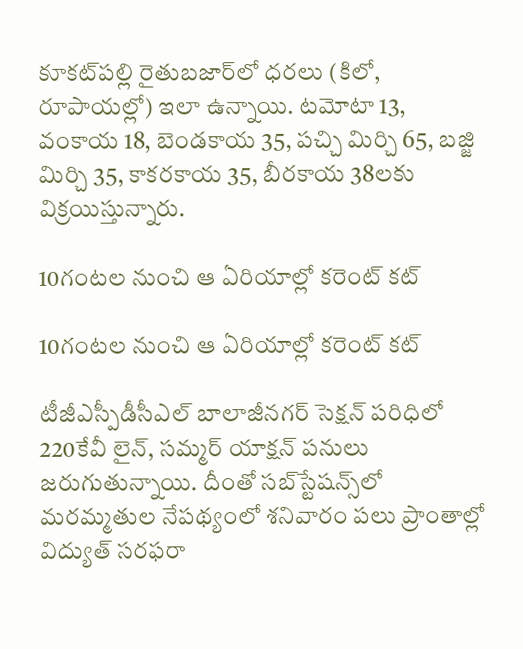కూకట్‌పల్లి రైతుబజార్‌లో ధరలు (కిలో, రూపాయల్లో) ఇలా ఉన్నాయి. టమోటా 13, వంకాయ 18, బెండకాయ 35, పచ్చి మిర్చి 65, బజ్జి మిర్చి 35, కాకరకాయ 35, బీరకాయ 38లకు విక్రయిస్తున్నారు.

10గంటల నుంచి ఆ ఏరియాల్లో కరెంట్ కట్

10గంటల నుంచి ఆ ఏరియాల్లో కరెంట్ కట్

టీజీఎస్పీడీసీఎల్‌ బాలాజీనగర్‌ సెక్షన్‌ పరిధిలో 220కేవీ లైన్‌, సమ్మర్‌ యాక్షన్‌ పనులు జరుగుతున్నాయి. దీంతో సబ్‌స్టేషన్స్‌లో మరమ్మతుల నేపథ్యంలో శనివారం పలు ప్రాంతాల్లో విద్యుత్‌ సరఫరా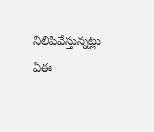నిలిపివేస్తున్నట్లు ఏఈ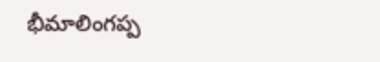భీమాలింగప్ప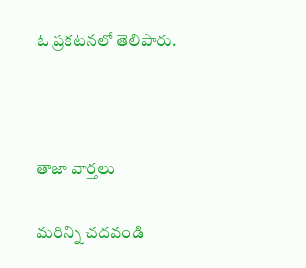ఓ ప్రకటనలో తెలిపారు.



తాజా వార్తలు

మరిన్ని చదవండి